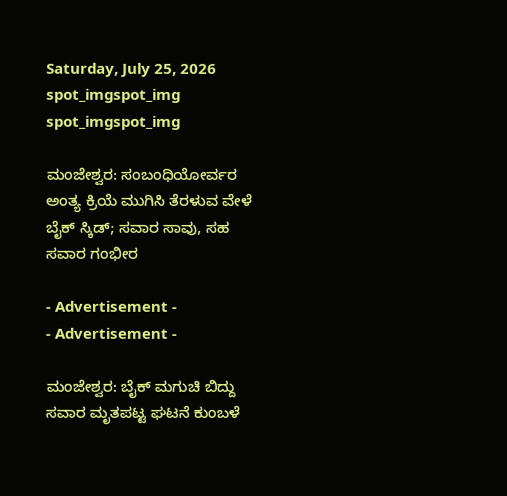Saturday, July 25, 2026
spot_imgspot_img
spot_imgspot_img

ಮಂಜೇಶ್ವರ: ಸಂಬಂಧಿಯೋರ್ವರ ಅಂತ್ಯ ಕ್ರಿಯೆ ಮುಗಿಸಿ ತೆರಳುವ ವೇಳೆ ಬೈಕ್ ಸ್ಕಿಡ್; ಸವಾರ ಸಾವು, ಸಹ ಸವಾರ ಗಂಭೀರ

- Advertisement -
- Advertisement -

ಮಂಜೇಶ್ವರ: ಬೈಕ್ ಮಗುಚಿ ಬಿದ್ದು ಸವಾರ ಮೃತಪಟ್ಟ ಘಟನೆ ಕುಂಬಳೆ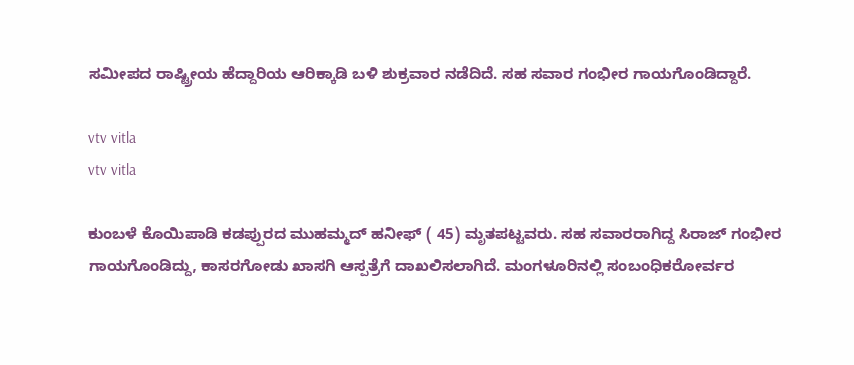ಸಮೀಪದ ರಾಷ್ಟ್ರೀಯ ಹೆದ್ದಾರಿಯ ಆರಿಕ್ಕಾಡಿ ಬಳಿ ಶುಕ್ರವಾರ ನಡೆದಿದೆ. ಸಹ ಸವಾರ ಗಂಭೀರ ಗಾಯಗೊಂಡಿದ್ದಾರೆ.

vtv vitla
vtv vitla

ಕುಂಬಳೆ ಕೊಯಿಪಾಡಿ ಕಡಪ್ಪುರದ ಮುಹಮ್ಮದ್ ಹನೀಫ್ ( 45) ಮೃತಪಟ್ಟವರು. ಸಹ ಸವಾರರಾಗಿದ್ದ ಸಿರಾಜ್ ಗಂಭೀರ ಗಾಯಗೊಂಡಿದ್ದು, ಕಾಸರಗೋಡು ಖಾಸಗಿ ಆಸ್ಪತ್ರೆಗೆ ದಾಖಲಿಸಲಾಗಿದೆ. ಮಂಗಳೂರಿನಲ್ಲಿ ಸಂಬಂಧಿಕರೋರ್ವರ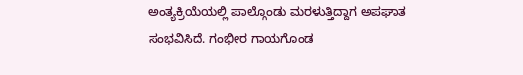ಅಂತ್ಯಕ್ರಿಯೆಯಲ್ಲಿ ಪಾಲ್ಗೊಂಡು ಮರಳುತ್ತಿದ್ದಾಗ ಅಪಘಾತ ಸಂಭವಿಸಿದೆ. ಗಂಭೀರ ಗಾಯಗೊಂಡ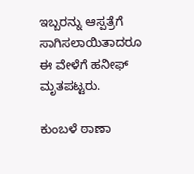ಇಬ್ಬರನ್ನು ಆಸ್ಪತ್ರೆಗೆ ಸಾಗಿಸಲಾಯಿತಾದರೂ ಈ ವೇಳೆಗೆ ಹನೀಫ್ ಮೃತಪಟ್ಟರು.

ಕುಂಬಳೆ ಠಾಣಾ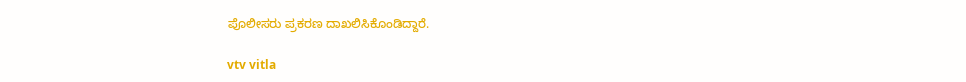ಪೊಲೀಸರು ಪ್ರಕರಣ ದಾಖಲಿಸಿಕೊಂಡಿದ್ದಾರೆ.

vtv vitla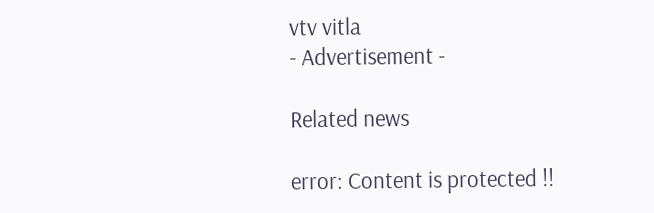vtv vitla
- Advertisement -

Related news

error: Content is protected !!